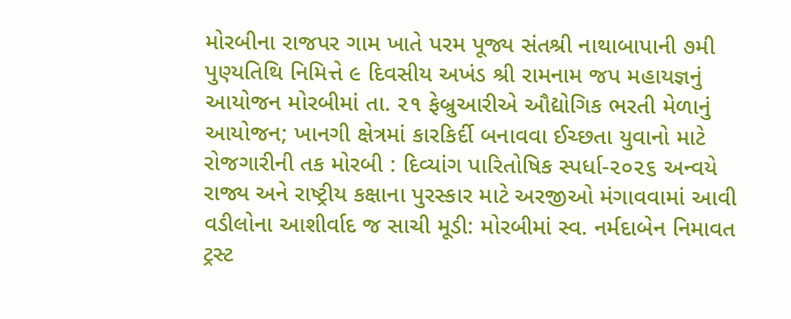મોરબીના રાજપર ગામ ખાતે પરમ પૂજ્ય સંતશ્રી નાથાબાપાની ૭મી પુણ્યતિથિ નિમિત્તે ૯ દિવસીય અખંડ શ્રી રામનામ જપ મહાયજ્ઞનું આયોજન મોરબીમાં તા. ૨૧ ફેબ્રુઆરીએ ઔદ્યોગિક ભરતી મેળાનું આયોજન; ખાનગી ક્ષેત્રમાં કારકિર્દી બનાવવા ઈચ્છતા યુવાનો માટે રોજગારીની તક મોરબી : દિવ્યાંગ પારિતોષિક સ્પર્ધા-૨૦૨૬ અન્વયે રાજ્ય અને રાષ્ટ્રીય કક્ષાના પુરસ્કાર માટે અરજીઓ મંગાવવામાં આવી વડીલોના આશીર્વાદ જ સાચી મૂડી: મોરબીમાં સ્વ. નર્મદાબેન નિમાવત ટ્રસ્ટ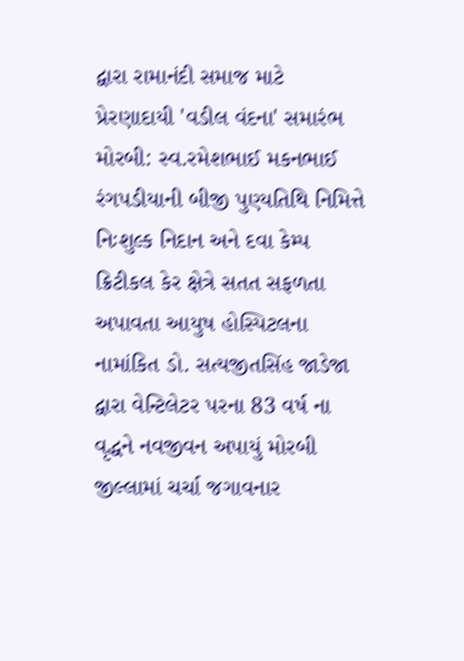દ્વારા રામાનંદી સમાજ માટે પ્રેરણાદાયી 'વડીલ વંદના' સમારંભ મોરબી: સ્વ.રમેશભાઈ મકનભાઈ રંગપડીયાની બીજી પુણ્યતિથિ નિમિત્તે નિઃશુલ્ક નિદાન અને દવા કેમ્પ ક્રિટીકલ કેર ક્ષેત્રે સતત સફળતા અપાવતા આયુષ હોસ્પિટલના નામાંકિત ડો. સત્યજીતસિંહ જાડેજા દ્વારા વેન્ટિલેટર પરના 83 વર્ષ ના વૃદ્ધને નવજીવન અપાયું મોરબી જીલ્લામાં ચર્ચા જગાવનાર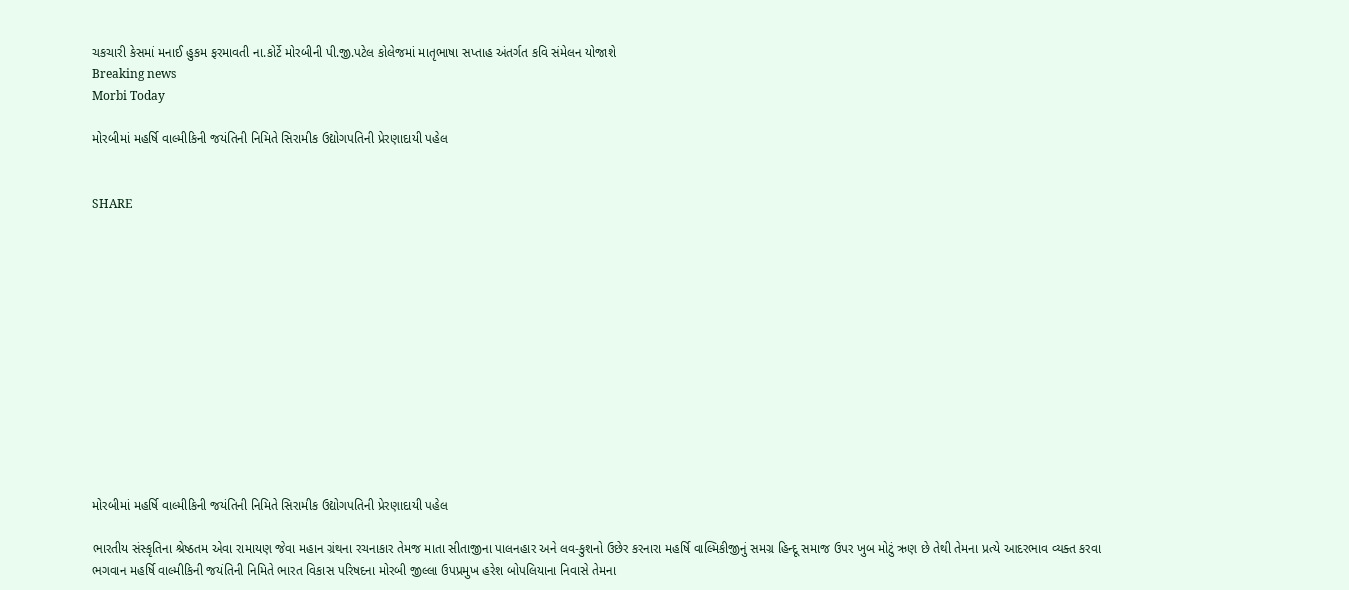ચકચારી કેસમાં મનાઈ હુકમ ફરમાવતી ના.કોર્ટે મોરબીની પી.જી.પટેલ કોલેજમાં માતૃભાષા સપ્તાહ અંતર્ગત કવિ સંમેલન યોજાશે
Breaking news
Morbi Today

મોરબીમાં મહર્ષિ વાલ્મીકિની જયંતિની નિમિતે સિરામીક ઉદ્યોગપતિની પ્રેરણાદાયી પહેલ


SHARE













મોરબીમાં મહર્ષિ વાલ્મીકિની જયંતિની નિમિતે સિરામીક ઉદ્યોગપતિની પ્રેરણાદાયી પહેલ

ભારતીય સંસ્કૃતિના શ્રેષ્ઠતમ એવા રામાયણ જેવા મહાન ગ્રંથના રચનાકાર તેમજ માતા સીતાજીના પાલનહાર અને લવ-કુશનો ઉછેર કરનારા મહર્ષિ વાલ્મિકીજીનું સમગ્ર હિન્દૂ સમાજ ઉપર ખુબ મોટું ઋણ છે તેથી તેમના પ્રત્યે આદરભાવ વ્યક્ત કરવા ભગવાન મહર્ષિ વાલ્મીકિની જયંતિની નિમિતે ભારત વિકાસ પરિષદના મોરબી જીલ્લા ઉપપ્રમુખ હરેશ બોપલિયાના નિવાસે તેમના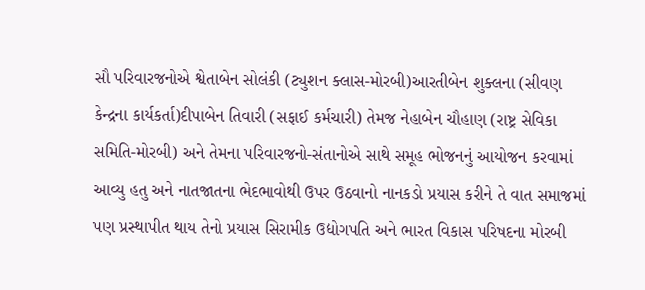સૌ પરિવારજનોએ શ્વેતાબેન સોલંકી (ટ્યુશન ક્લાસ-મોરબી)આરતીબેન શુક્લના (સીવણ કેન્દ્રના કાર્યકર્તા)દીપાબેન તિવારી (સફાઈ કર્મચારી) તેમજ નેહાબેન ચૌહાણ (રાષ્ટ્ર સેવિકા સમિતિ-મોરબી) અને તેમના પરિવારજનો-સંતાનોએ સાથે સમૂહ ભોજનનું આયોજન કરવામાં આવ્યુ હતુ અને નાતજાતના ભેદભાવોથી ઉપર ઉઠવાનો નાનકડો પ્રયાસ કરીને તે વાત સમાજમાં પણ પ્રસ્થાપીત થાય તેનો પ્રયાસ સિરામીક ઉદ્યોગપતિ અને ભારત વિકાસ પરિષદના મોરબી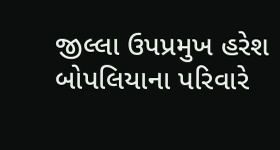જીલ્લા ઉપપ્રમુખ હરેશ બોપલિયાના પરિવારે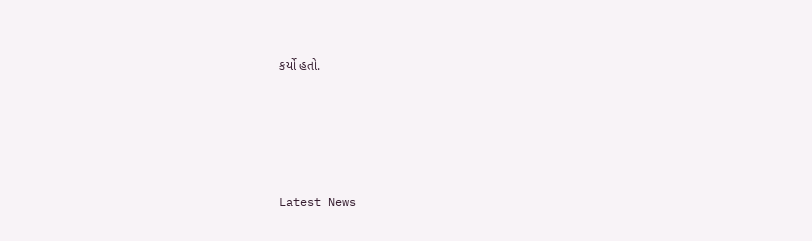કર્યો હતો.








Latest News